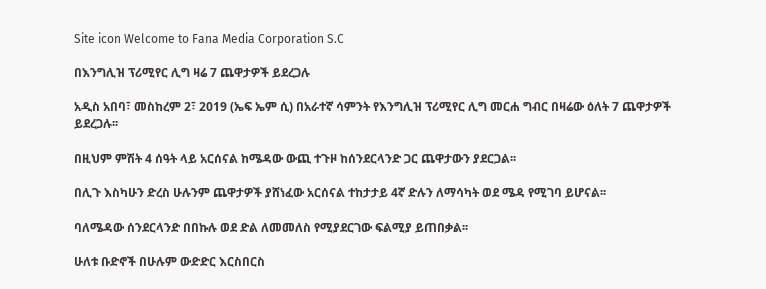Site icon Welcome to Fana Media Corporation S.C

በእንግሊዝ ፕሪሚየር ሊግ ዛሬ 7 ጨዋታዎች ይደረጋሉ

አዲስ አበባ፣ መስከረም 2፣ 2019 (ኤፍ ኤም ሲ) በአራተኛ ሳምንት የእንግሊዝ ፕሪሚየር ሊግ መርሐ ግብር በዛሬው ዕለት 7 ጨዋታዎች ይደረጋሉ፡፡

በዚህም ምሽት 4 ሰዓት ላይ አርሰናል ከሜዳው ውጪ ተጉዞ ከሰንደርላንድ ጋር ጨዋታውን ያደርጋል፡፡

በሊጉ እስካሁን ድረስ ሁሉንም ጨዋታዎች ያሸነፈው አርሰናል ተከታታይ 4ኛ ድሉን ለማሳካት ወደ ሜዳ የሚገባ ይሆናል፡፡

ባለሜዳው ሰንደርላንድ በበኩሉ ወደ ድል ለመመለስ የሚያደርገው ፍልሚያ ይጠበቃል፡፡

ሁለቱ ቡድኖች በሁሉም ውድድር እርስበርስ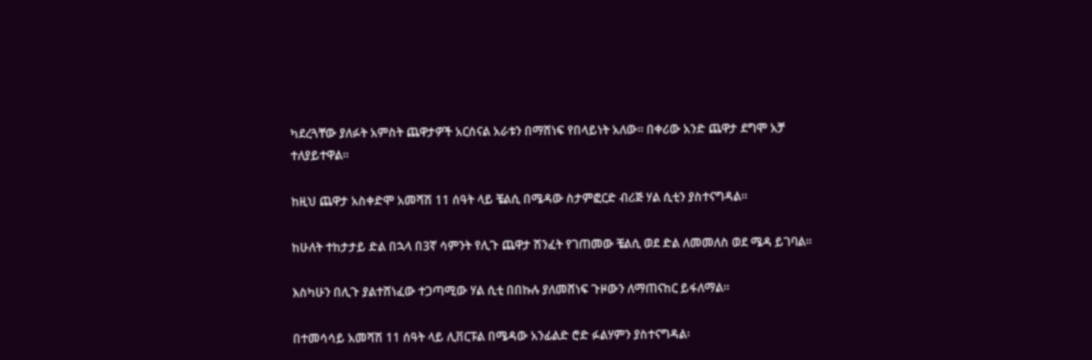ካደረጓቸው ያለፉት አምስት ጨዋታዎች አርሰናል አራቱን በማሸነፍ የበላይነት አለው፡፡ በቀሪው አንድ ጨዋታ ደግሞ አቻ ተለያይተዋል፡፡

ከዚህ ጨዋታ አስቀድሞ አመሻሽ 11 ሰዓት ላይ ቼልሲ በሜዳው ስታምፎርድ ብሪጅ ሃል ሲቲን ያስተናግዳል፡፡

ከሁለት ተከታታይ ድል በኋላ በ3ኛ ሳምንት የሊጉ ጨዋታ ሽንፈት የገጠመው ቼልሲ ወደ ድል ለመመለስ ወደ ሜዳ ይገባል፡፡

እስካሁን በሊጉ ያልተሸነፈው ተጋጣሚው ሃል ሲቲ በበኩሉ ያለመሸነፍ ጉዞውን ለማጠናከር ይፋለማል፡፡

በተመሳሳይ አመሻሽ 11 ሰዓት ላይ ሊቨርፑል በሜዳው አንፊልድ ሮድ ፉልሃምን ያስተናግዳል፡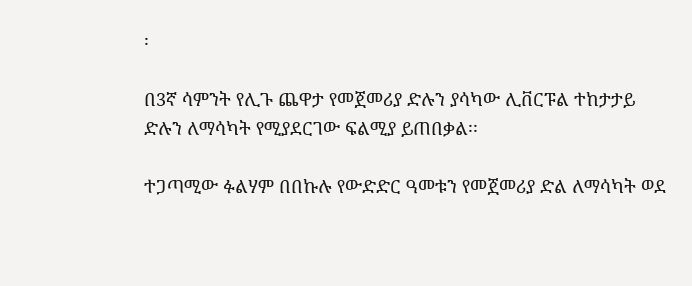፡

በ3ኛ ሳምንት የሊጉ ጨዋታ የመጀመሪያ ድሉን ያሳካው ሊቨርፑል ተከታታይ ድሉን ለማሳካት የሚያደርገው ፍልሚያ ይጠበቃል፡፡

ተጋጣሚው ፉልሃም በበኩሉ የውድድር ዓመቱን የመጀመሪያ ድል ለማሳካት ወደ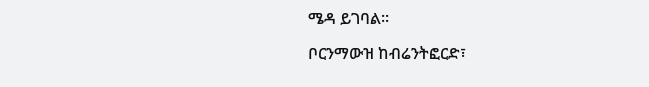ሜዳ ይገባል፡፡

ቦርንማውዝ ከብሬንትፎርድ፣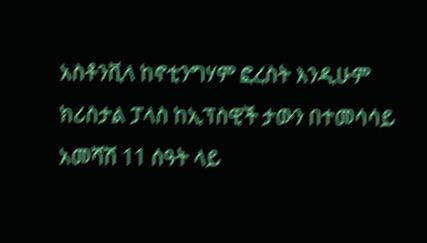አስቶንቪላ ከኖቲንግሃም ፎረስት እንዲሁም ክሪስታል ፓላስ ከኢፕስዊች ታውን በተመሳሳይ አመሻሽ 11 ሰዓት ላይ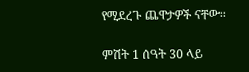የሚደረጉ ጨዋታዎች ናቸው፡፡

ምሽት 1 ሰዓት 30 ላይ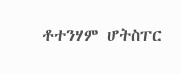ቶተንሃም ሆትስፐር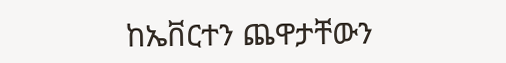ከኤቨርተን ጨዋታቸውን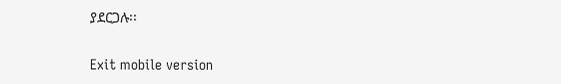ያደርጋሉ፡፡

Exit mobile version